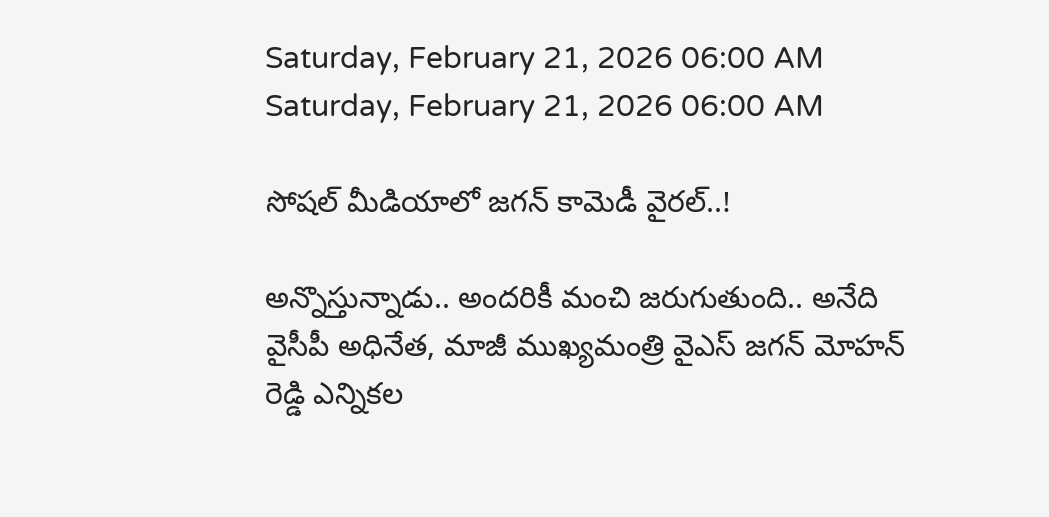Saturday, February 21, 2026 06:00 AM
Saturday, February 21, 2026 06:00 AM

సోషల్ మీడియాలో జగన్ కామెడీ వైరల్..!

అన్నొస్తున్నాడు.. అందరికీ మంచి జరుగుతుంది.. అనేది వైసీపీ అధినేత, మాజీ ముఖ్యమంత్రి వైఎస్ జగన్ మోహన్ రెడ్డి ఎన్నికల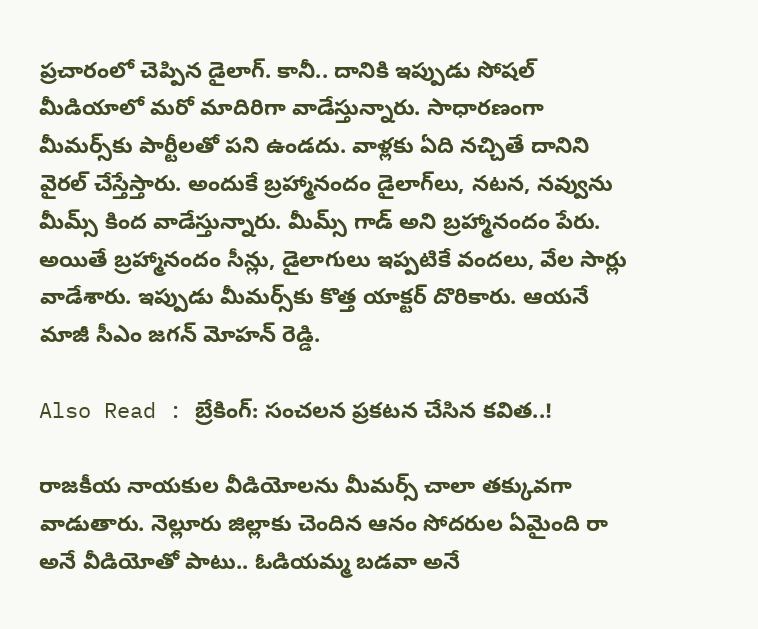ప్రచారంలో చెప్పిన డైలాగ్. కానీ.. దానికి ఇప్పుడు సోషల్ మీడియాలో మరో మాదిరిగా వాడేస్తున్నారు. సాధారణంగా మీమర్స్‌కు పార్టీలతో పని ఉండదు. వాళ్లకు ఏది నచ్చితే దానిని వైరల్ చేస్తేస్తారు. అందుకే బ్రహ్మానందం డైలాగ్‌లు, నటన, నవ్వును మీమ్స్ కింద వాడేస్తున్నారు. మీమ్స్ గాడ్ అని బ్రహ్మానందం పేరు. అయితే బ్రహ్మానందం సీన్లు, డైలాగులు ఇప్పటికే వందలు, వేల సార్లు వాడేశారు. ఇప్పుడు మీమర్స్‌కు కొత్త యాక్టర్ దొరికారు. ఆయనే మాజీ సీఎం జగన్ మోహన్ రెడ్డి.

Also Read : బ్రేకింగ్: సంచలన ప్రకటన చేసిన కవిత..!

రాజకీయ నాయకుల వీడియోలను మీమర్స్ చాలా తక్కువగా వాడుతారు. నెల్లూరు జిల్లాకు చెందిన ఆనం సోదరుల ఏమైంది రా అనే వీడియోతో పాటు.. ఓడియమ్మ బడవా అనే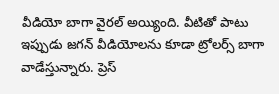వీడియో బాగా వైరల్ అయ్యింది. వీటితో పాటు ఇప్పుడు జగన్ వీడియోలను కూడా ట్రోలర్స్ బాగా వాడేస్తున్నారు. ప్రెస్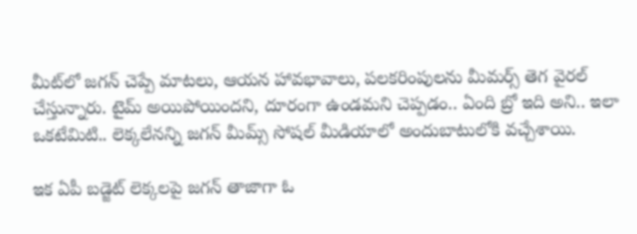మీట్‌లో జగన్ చెప్పే మాటలు, ఆయన హావభావాలు, పలకరింపులను మీమర్స్ తెగ వైరల్ చేస్తున్నారు. టైమ్ అయిపోయిందని, దూరంగా ఉండమని చెప్పడం.. ఏంది బ్రో ఇది అని.. ఇలా ఒకటేమిటి.. లెక్కలేనన్ని జగన్ మీమ్స్ సోషల్ మీడియాలో అందుబాటులోకి వచ్చేశాయి.

ఇక ఏపీ బడ్జెట్ లెక్కలపై జగన్ తాజాగా ఓ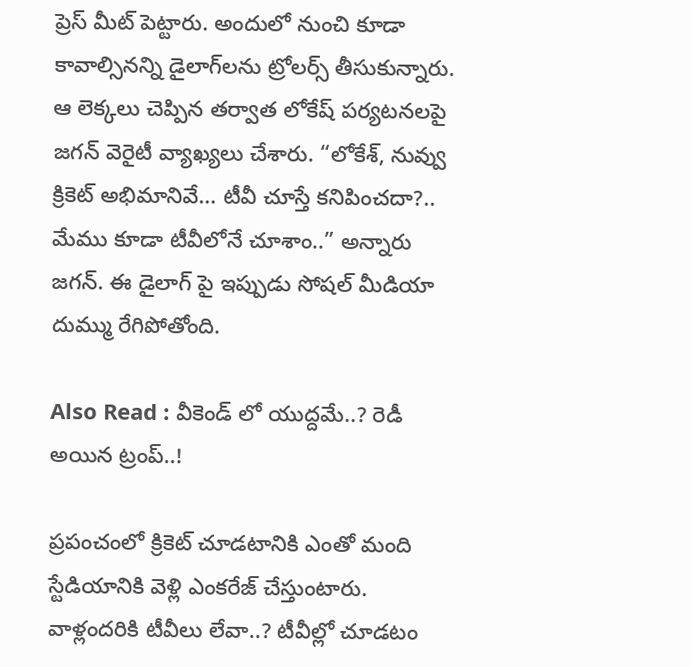ప్రెస్ మీట్ పెట్టారు. అందులో నుంచి కూడా కావాల్సినన్ని డైలాగ్‌లను ట్రోలర్స్ తీసుకున్నారు. ఆ లెక్కలు చెప్పిన తర్వాత లోకేష్ పర్యటనలపై జగన్ వెరైటీ వ్యాఖ్యలు చేశారు. “లోకేశ్, నువ్వు క్రికెట్ అభిమానివే… టీవీ చూస్తే కనిపించదా?.. మేము కూడా టీవీలోనే చూశాం..” అన్నారు జగన్. ఈ డైలాగ్ పై ఇప్పుడు సోషల్ మీడియా దుమ్ము రేగిపోతోంది.

Also Read : వీకెండ్ లో యుద్దమే..? రెడీ అయిన ట్రంప్..!

ప్రపంచంలో క్రికెట్ చూడటానికి ఎంతో మంది స్టేడియానికి వెళ్లి ఎంకరేజ్ చేస్తుంటారు. వాళ్లందరికి టీవీలు లేవా..? టీవీల్లో చూడటం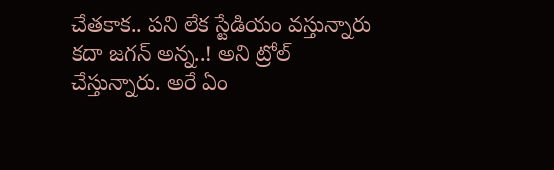చేతకాక.. పని లేక స్టేడియం వస్తున్నారు కదా జగన్ అన్న..! అని ట్రోల్ చేస్తున్నారు. అరే ఏం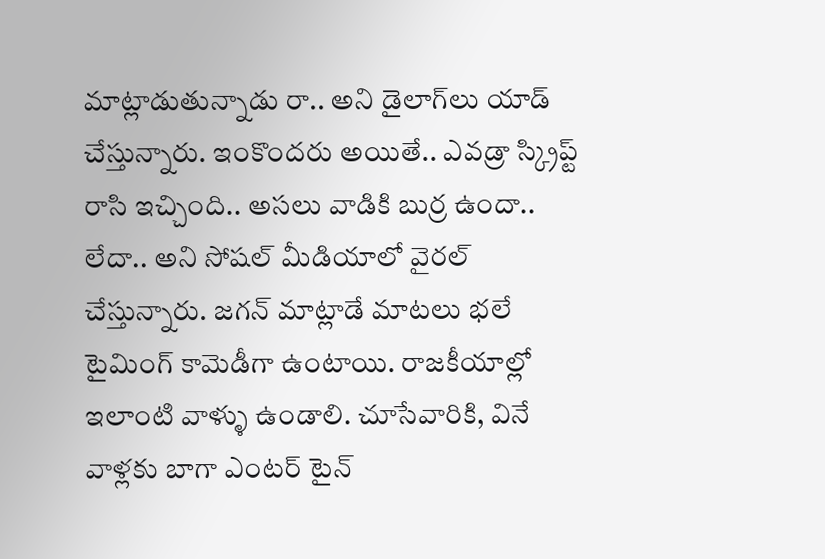మాట్లాడుతున్నాడు రా.. అని డైలాగ్‌లు యాడ్ చేస్తున్నారు. ఇంకొందరు అయితే.. ఎవడ్రా స్క్రిప్ట్ రాసి ఇచ్చింది.. అసలు వాడికి బుర్ర ఉందా.. లేదా.. అని సోషల్ మీడియాలో వైరల్ చేస్తున్నారు. జగన్ మాట్లాడే మాటలు భలే టైమింగ్ కామెడీగా ఉంటాయి. రాజకీయాల్లో ఇలాంటి వాళ్ళు ఉండాలి. చూసేవారికి, వినే వాళ్లకు బాగా ఎంటర్ టైన్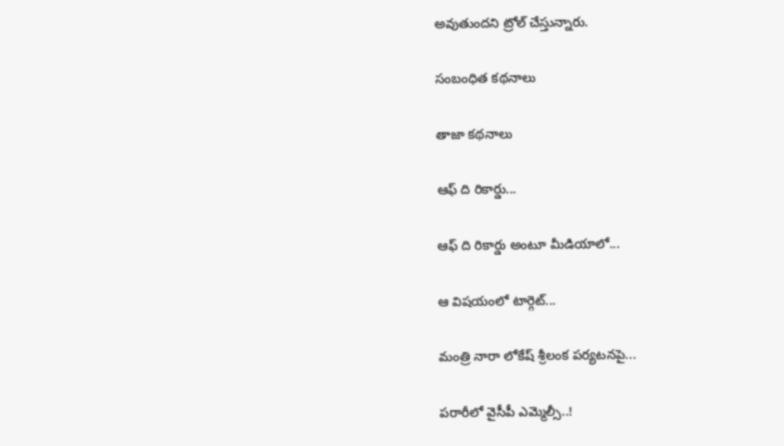అవుతుందని ట్రోల్ చేస్తున్నారు.

సంబంధిత కథనాలు

తాజా కథనాలు

ఆఫ్ ది రికార్డు...

ఆఫ్ ది రికార్డు అంటూ మీడియాలో...

ఆ విషయంలో టార్గెట్...

మంత్రి నారా లోకేష్ శ్రీలంక పర్యటనపై...

పరారీలో వైసీపీ ఎమ్మెల్సీ..!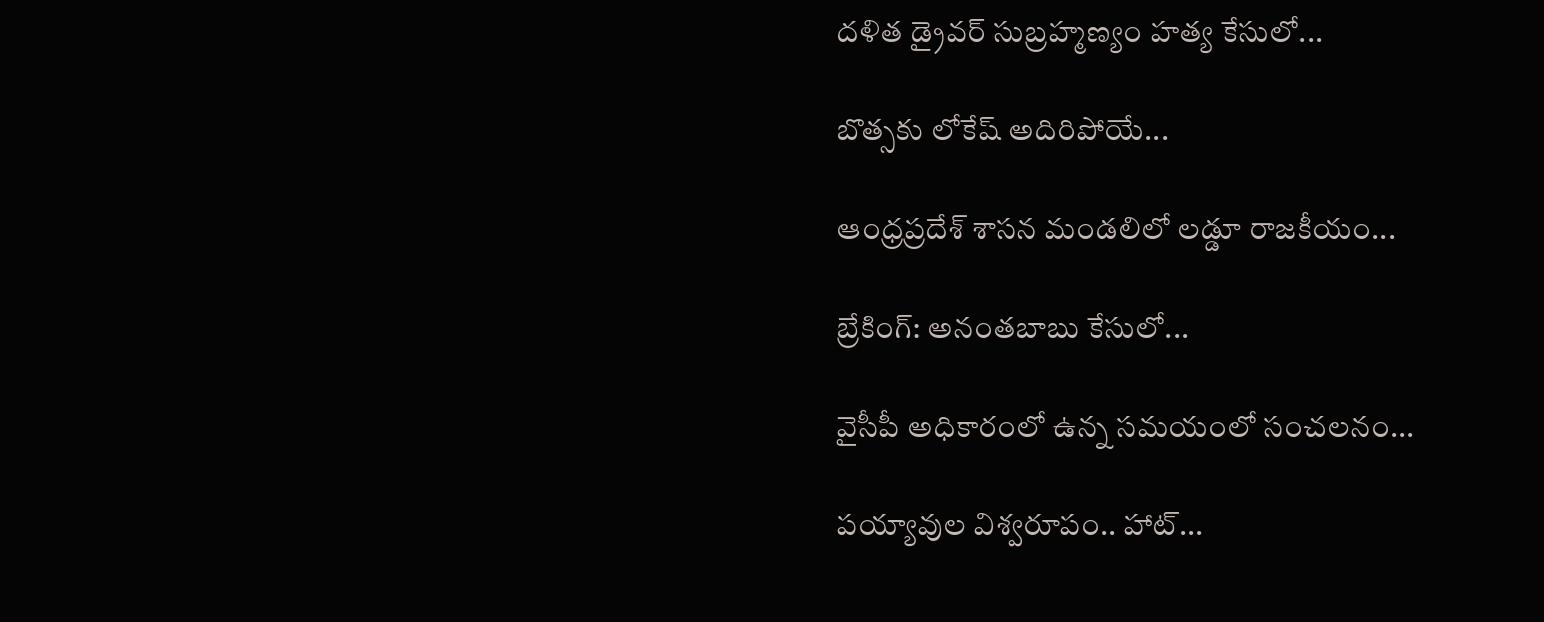దళిత డ్రైవర్ సుబ్రహ్మణ్యం హత్య కేసులో...

బొత్సకు లోకేష్ అదిరిపోయే...

ఆంధ్రప్రదేశ్ శాసన మండలిలో లడ్డూ రాజకీయం...

బ్రేకింగ్: అనంతబాబు కేసులో...

వైసీపీ అధికారంలో ఉన్న సమయంలో సంచలనం...

పయ్యావుల విశ్వరూపం.. హాట్...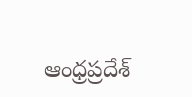ఆంధ్రప్రదేశ్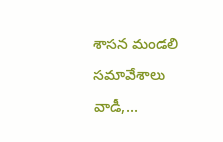శాసన మండలి సమావేశాలు వాడీ,...